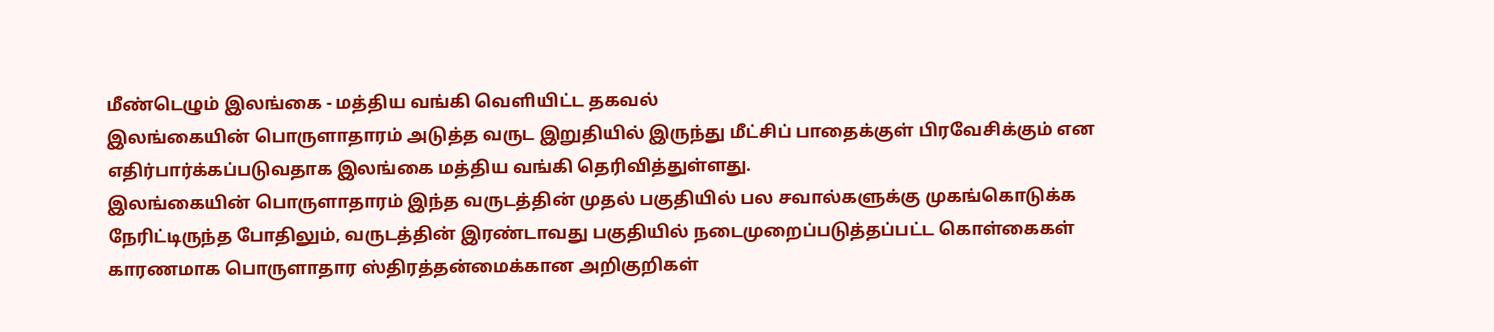மீண்டெழும் இலங்கை - மத்திய வங்கி வெளியிட்ட தகவல்
இலங்கையின் பொருளாதாரம் அடுத்த வருட இறுதியில் இருந்து மீட்சிப் பாதைக்குள் பிரவேசிக்கும் என எதிர்பார்க்கப்படுவதாக இலங்கை மத்திய வங்கி தெரிவித்துள்ளது.
இலங்கையின் பொருளாதாரம் இந்த வருடத்தின் முதல் பகுதியில் பல சவால்களுக்கு முகங்கொடுக்க நேரிட்டிருந்த போதிலும், வருடத்தின் இரண்டாவது பகுதியில் நடைமுறைப்படுத்தப்பட்ட கொள்கைகள் காரணமாக பொருளாதார ஸ்திரத்தன்மைக்கான அறிகுறிகள்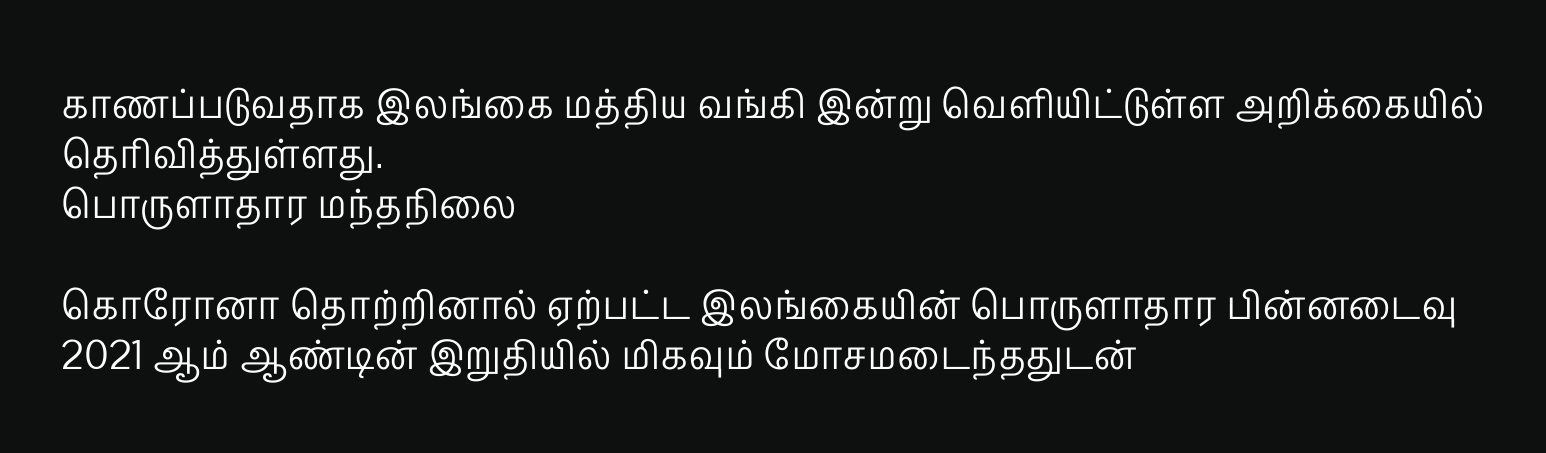காணப்படுவதாக இலங்கை மத்திய வங்கி இன்று வெளியிட்டுள்ள அறிக்கையில் தெரிவித்துள்ளது.
பொருளாதார மந்தநிலை

கொரோனா தொற்றினால் ஏற்பட்ட இலங்கையின் பொருளாதார பின்னடைவு 2021 ஆம் ஆண்டின் இறுதியில் மிகவும் மோசமடைந்ததுடன்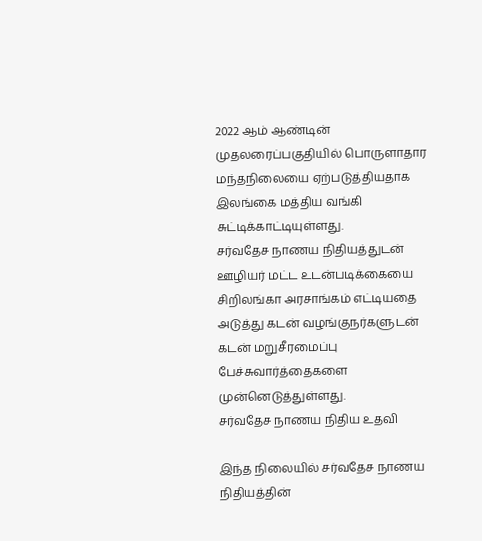2022 ஆம் ஆண்டின் முதலரைப்பகுதியில் பொருளாதார மந்தநிலையை ஏற்படுத்தியதாக இலங்கை மத்திய வங்கி சுட்டிக்காட்டியுள்ளது.
சர்வதேச நாணய நிதியத்துடன் ஊழியர் மட்ட உடன்படிக்கையை சிறிலங்கா அரசாங்கம் எட்டியதை அடுத்து கடன் வழங்குநர்களுடன் கடன் மறுசீரமைப்பு பேச்சுவார்த்தைகளை முன்னெடுத்துள்ளது.
சர்வதேச நாணய நிதிய உதவி

இந்த நிலையில் சர்வதேச நாணய நிதியத்தின்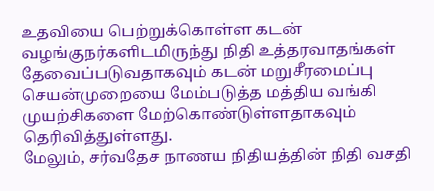உதவியை பெற்றுக்கொள்ள கடன் வழங்குநர்களிடமிருந்து நிதி உத்தரவாதங்கள் தேவைப்படுவதாகவும் கடன் மறுசீரமைப்பு செயன்முறையை மேம்படுத்த மத்திய வங்கி முயற்சிகளை மேற்கொண்டுள்ளதாகவும் தெரிவித்துள்ளது.
மேலும், சர்வதேச நாணய நிதியத்தின் நிதி வசதி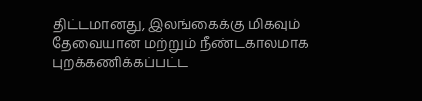திட்டமானது, இலங்கைக்கு மிகவும் தேவையான மற்றும் நீண்டகாலமாக புறக்கணிக்கப்பட்ட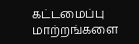கட்டமைப்பு மாற்றங்களை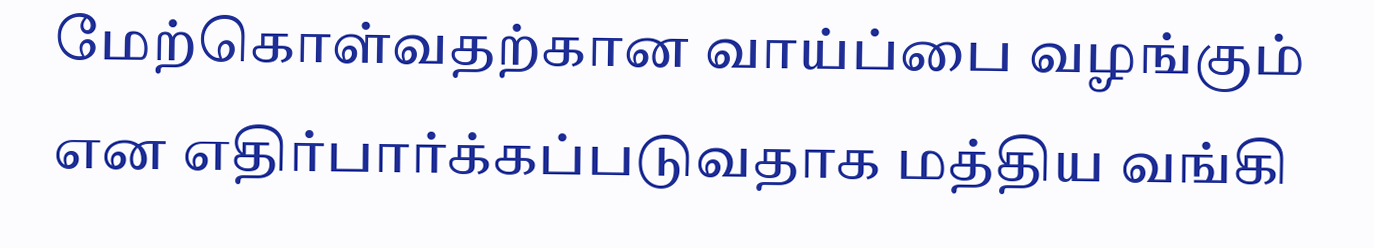மேற்கொள்வதற்கான வாய்ப்பை வழங்கும் என எதிர்பார்க்கப்படுவதாக மத்திய வங்கி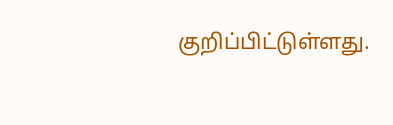குறிப்பிட்டுள்ளது.